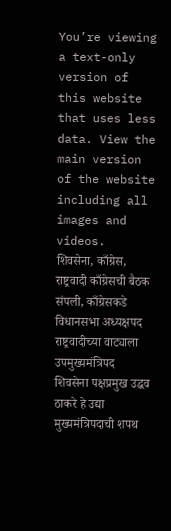You’re viewing a text-only version of this website that uses less data. View the main version of the website including all images and videos.
शिवसेना, काँग्रेस, राष्ट्रवादी काँग्रेसची बैठक संपली, काँग्रेसकडे विधानसभा अध्यक्षपद राष्ट्रवादीच्या वाट्याला उपमुख्यमंत्रिपद
शिवसेना पक्षप्रमुख उद्धव ठाकरे हे उद्या मुख्यमंत्रिपदाची शपथ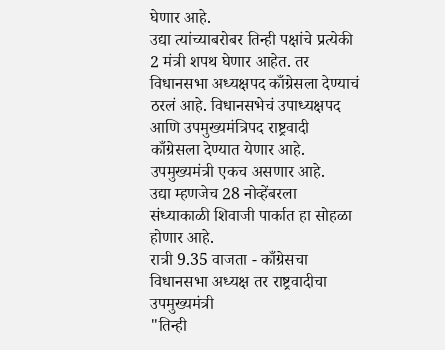घेणार आहे.
उद्या त्यांच्याबरोबर तिन्ही पक्षांचे प्रत्येकी 2 मंत्री शपथ घेणार आहेत. तर विधानसभा अध्यक्षपद काँग्रेसला देण्याचं ठरलं आहे. विधानसभेचं उपाध्यक्षपद आणि उपमुख्यमंत्रिपद राष्ट्रवादी काँग्रेसला देण्यात येणार आहे. उपमुख्यमंत्री एकच असणार आहे.
उद्या म्हणजेच 28 नोव्हेंबरला संध्याकाळी शिवाजी पार्कात हा सोहळा होणार आहे.
रात्री 9.35 वाजता - काँग्रेसचा विधानसभा अध्यक्ष तर राष्ट्रवादीचा उपमुख्यमंत्री
"तिन्ही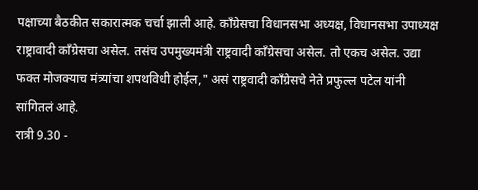पक्षाच्या बैठकीत सकारात्मक चर्चा झाली आहे. काँग्रेसचा विधानसभा अध्यक्ष, विधानसभा उपाध्यक्ष राष्ट्रावादी काँग्रेसचा असेल. तसंच उपमुख्यमंत्री राष्ट्रवादी काँग्रेसचा असेल. तो एकच असेल. उद्या फक्त मोजक्याच मंत्र्यांचा शपथविधी होईल," असं राष्ट्रवादी काँग्रेसचे नेते प्रफुल्ल पटेल यांनी सांगितलं आहे.
रात्री 9.30 -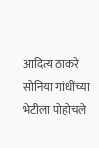आदित्य ठाकरे सोनिया गांधींच्या भेटीला पोहोचले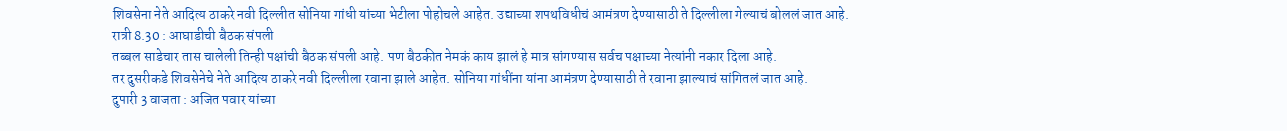शिवसेना नेते आदित्य ठाकरे नवी दिल्लीत सोनिया गांधी यांच्या भेटीला पोहोचले आहेत. उद्याच्या शपथविधीचं आमंत्रण देण्यासाठी ते दिल्लीला गेल्याचं बोललं जात आहे.
रात्री 8.30 : आघाडीची बैठक संपली
तब्बल साडेचार तास चालेली तिन्ही पक्षांची बैठक संपली आहे. पण बैठकीत नेमकं काय झालं हे मात्र सांगण्यास सर्वच पक्षाच्या नेत्यांनी नकार दिला आहे.
तर दुसरीकडे शिवसेनेचे नेते आदित्य ठाकरे नवी दिल्लीला रवाना झाले आहेत. सोनिया गांधींना यांना आमंत्रण देण्यासाठी ते रवाना झाल्याचं सांगितलं जात आहे.
दुपारी 3 वाजता : अजित पवार यांच्या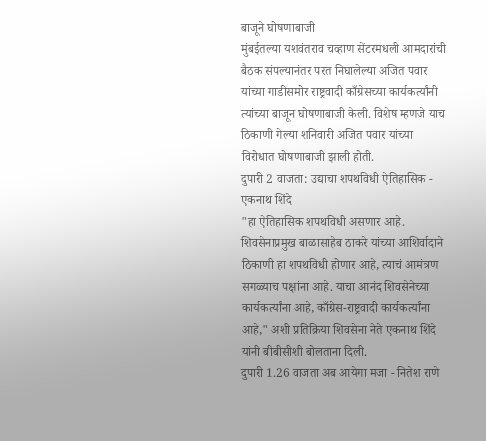बाजूने घोषणाबाजी
मुंबईतल्या यशवंतराव चव्हाण सेंटरमधली आमदारांची बैठक संपल्यानंतर परत निघालेल्या अजित पवार यांच्या गाडीसमोर राष्ट्रवादी काँग्रेसच्या कार्यकर्त्यांनी त्यांच्या बाजून घोषणाबाजी केली. विशेष म्हणजे याच ठिकाणी गेल्या शनिवारी अजित पवार यांच्या विरोधात घोषणाबाजी झाली होती.
दुपारी 2 वाजता: उद्याचा शपथविधी ऐतिहासिक - एकनाथ शिंदे
"हा ऐतिहासिक शपथविधी असणार आहे. शिवसेनाप्रमुख बाळासाहेब ठाकरे यांच्या आशिर्वादाने ठिकाणी हा शपथविधी होणार आहे, त्याचं आमंत्रण सगळ्याच पक्षांना आहे. याचा आनंद शिवसेनेच्या कार्यकर्त्यांना आहे, काँग्रेस-राष्ट्रवादी कार्यकर्त्यांना आहे," अशी प्रतिक्रिया शिवसेना नेते एकनाथ शिंदे यांनी बीबीसीशी बोलताना दिली.
दुपारी 1.26 वाजता अब आयेगा मजा - नितेश राणे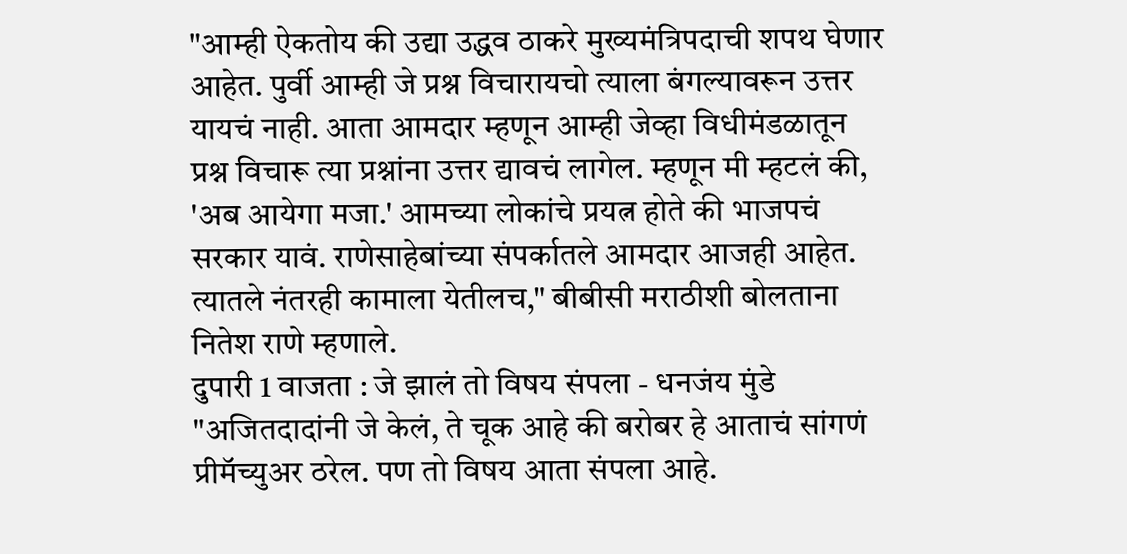"आम्ही ऐकतोय की उद्या उद्धव ठाकरे मुख्यमंत्रिपदाची शपथ घेणार आहेत. पुर्वी आम्ही जे प्रश्न विचारायचो त्याला बंगल्यावरून उत्तर यायचं नाही. आता आमदार म्हणून आम्ही जेव्हा विधीमंडळातून प्रश्न विचारू त्या प्रश्नांना उत्तर द्यावचं लागेल. म्हणून मी म्हटलं की, 'अब आयेगा मजा.' आमच्या लोकांचे प्रयत्न होते की भाजपचं सरकार यावं. राणेसाहेबांच्या संपर्कातले आमदार आजही आहेत. त्यातले नंतरही कामाला येतीलच," बीबीसी मराठीशी बोलताना नितेश राणे म्हणाले.
दुपारी 1 वाजता : जे झालं तो विषय संपला - धनजंय मुंडे
"अजितदादांनी जे केलं, ते चूक आहे की बरोबर हे आताचं सांगणं प्रीमॅच्युअर ठरेल. पण तो विषय आता संपला आहे.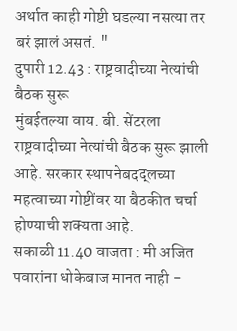अर्थात काही गोष्टी घडल्या नसत्या तर बरं झालं असतं. "
दुपारी 12.43 : राष्ट्रवादीच्या नेत्यांची बैठक सुरू
मुंबईतल्या वाय. बी. सेंटरला राष्ट्रवादीच्या नेत्यांची बैठक सुरू झाली आहे. सरकार स्थापनेबदद्लच्या महत्वाच्या गोष्टींवर या बैठकीत चर्चा होण्याची शक्यता आहे.
सकाळी 11.40 वाजता : मी अजित पवारांना धोकेबाज मानत नाही -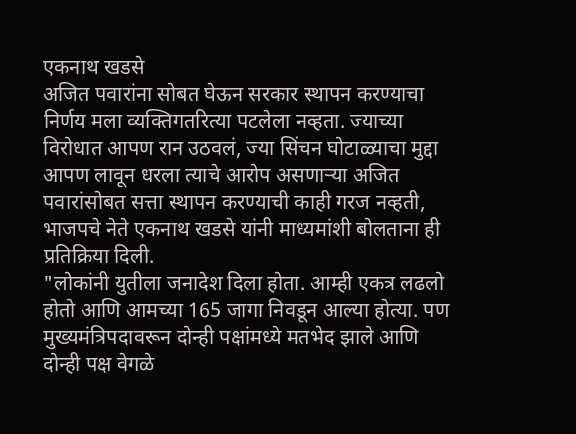एकनाथ खडसे
अजित पवारांना सोबत घेऊन सरकार स्थापन करण्याचा निर्णय मला व्यक्तिगतरित्या पटलेला नव्हता. ज्याच्या विरोधात आपण रान उठवलं, ज्या सिंचन घोटाळ्याचा मुद्दा आपण लावून धरला त्याचे आरोप असणाऱ्या अजित पवारांसोबत सत्ता स्थापन करण्याची काही गरज नव्हती, भाजपचे नेते एकनाथ खडसे यांनी माध्यमांशी बोलताना ही प्रतिक्रिया दिली.
"लोकांनी युतीला जनादेश दिला होता. आम्ही एकत्र लढलो होतो आणि आमच्या 165 जागा निवडून आल्या होत्या. पण मुख्यमंत्रिपदावरून दोन्ही पक्षांमध्ये मतभेद झाले आणि दोन्ही पक्ष वेगळे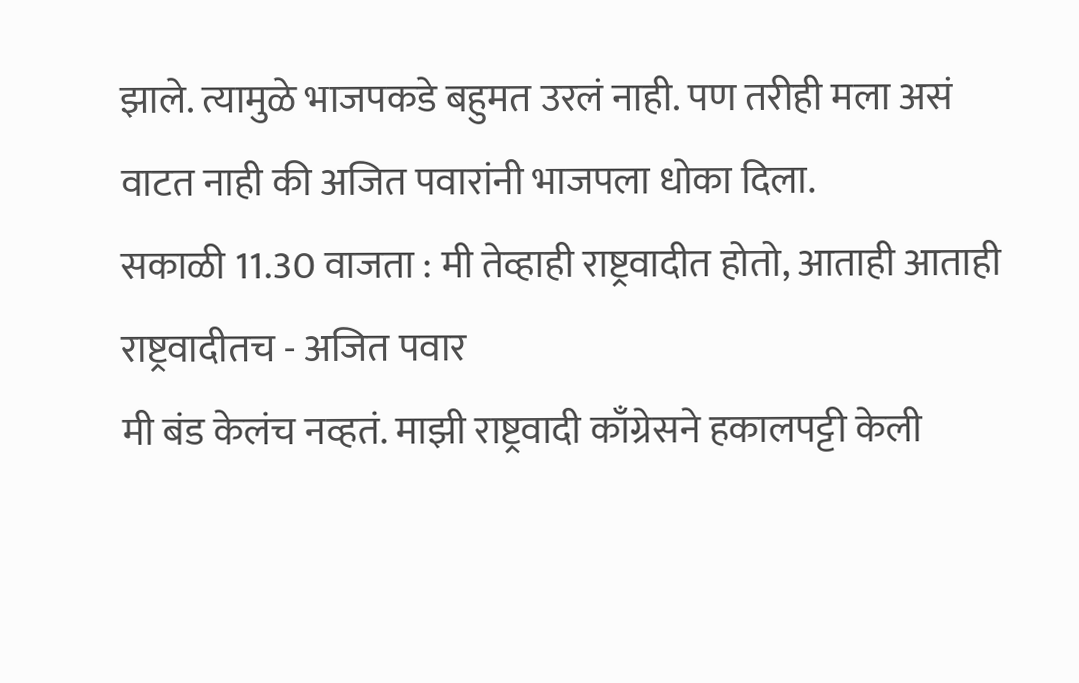झाले. त्यामुळे भाजपकडे बहुमत उरलं नाही. पण तरीही मला असं वाटत नाही की अजित पवारांनी भाजपला धोका दिला.
सकाळी 11.30 वाजता : मी तेव्हाही राष्ट्रवादीत होतो, आताही आताही राष्ट्रवादीतच - अजित पवार
मी बंड केलंच नव्हतं. माझी राष्ट्रवादी काँग्रेसने हकालपट्टी केली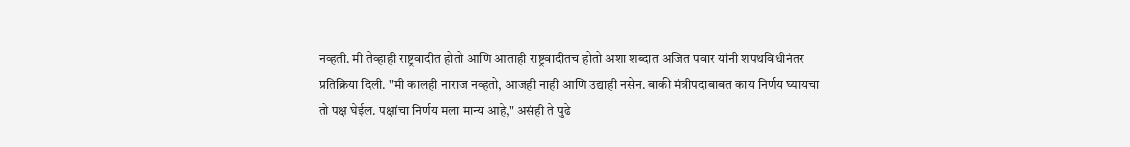नव्हती. मी तेव्हाही राष्ट्रवादीत होतो आणि आताही राष्ट्रवादीतच होतो अशा शब्दात अजित पवार यांनी शपथविधीनंतर प्रतिक्रिया दिली. "मी कालही नाराज नव्हतो, आजही नाही आणि उद्याही नसेन. बाकी मंत्रीपदाबाबत काय निर्णय घ्यायचा तो पक्ष घेईल. पक्षांचा निर्णय मला मान्य आहे," असंही ते पुढे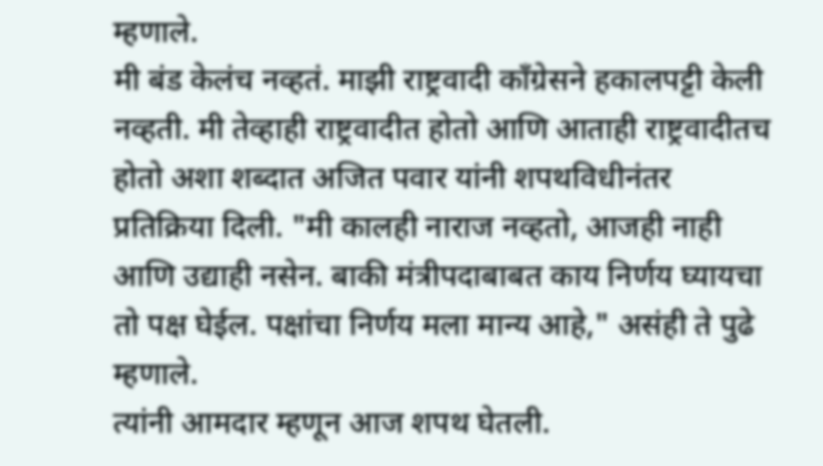म्हणाले.
मी बंड केलंच नव्हतं. माझी राष्ट्रवादी काँग्रेसने हकालपट्टी केली नव्हती. मी तेव्हाही राष्ट्रवादीत होतो आणि आताही राष्ट्रवादीतच होतो अशा शब्दात अजित पवार यांनी शपथविधीनंतर प्रतिक्रिया दिली. "मी कालही नाराज नव्हतो, आजही नाही आणि उद्याही नसेन. बाकी मंत्रीपदाबाबत काय निर्णय घ्यायचा तो पक्ष घेईल. पक्षांचा निर्णय मला मान्य आहे," असंही ते पुढे म्हणाले.
त्यांनी आमदार म्हणून आज शपथ घेतली.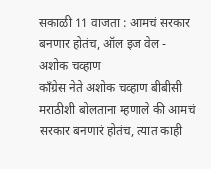सकाळी 11 वाजता : आमचं सरकार बनणार होतंच, ऑल इज वेल - अशोक चव्हाण
काँग्रेस नेते अशोक चव्हाण बीबीसी मराठीशी बोलताना म्हणाले की आमचं सरकार बनणारं होतंच, त्यात काही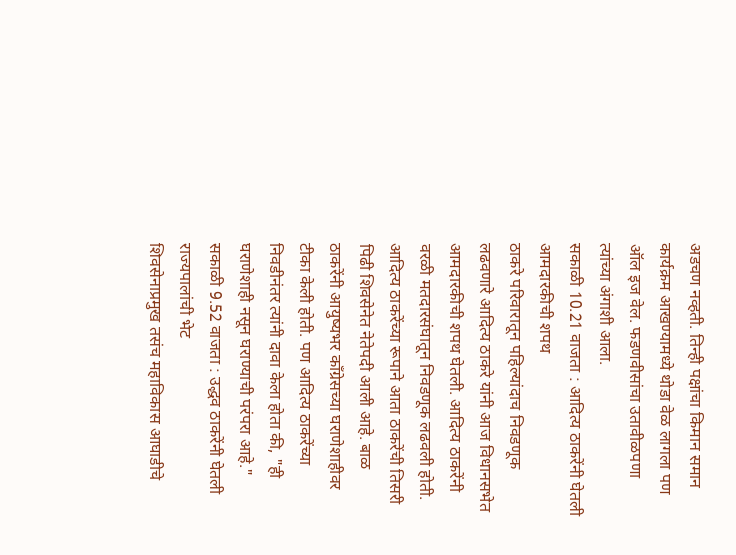अडचण नव्हती. तिन्ही पक्षांचा किमान समान कार्यक्रम आखण्यामध्ये थोडा वेळ लागला पण ऑल इज वेल. फडणवीसांचा उतावीळपणा त्यांच्या अंगाशी आला.
सकाळी 10.21 वाजता : आदित्य ठाकरेंनी घेतली आमदारकीची शपथ
ठाकरे परिवारातून पहिल्यांदाच निवडणूक लढवणारे आदित्य ठाकरे यांनी आज विधानसभेत आमदारकीची शपथ घेतली. आदित्य ठाकरेंनी वरळी मतदारसंघातून निवडणूक लढवली होती.
आदित्य ठाकरेंच्या रूपाने आता ठाकरेंची तिसरी पिढी शिवसेनेत नेतेपदी आली आहे. बाळ ठाकरेंनी आयुष्यभर काँग्रेसच्या घराणेशाहीवर टीका केली होती. पण आदित्य ठाकरेंच्या निवडीनंतर त्यांनी दावा केला होता की, "ही घराणेशाही नसून घराण्याची परंपरा आहे."
सकाळी 9.52 वाजता : उद्धव ठाकरेंनी घेतली राज्यपालांची भेट
शिवसेनाप्रमुख तसंच महाविकास आघाडीचे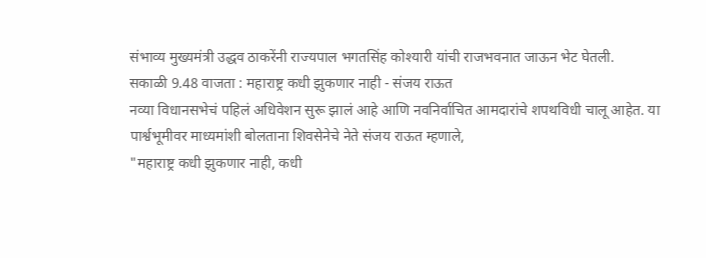संभाव्य मुख्यमंत्री उद्धव ठाकरेंनी राज्यपाल भगतसिंह कोश्यारी यांची राजभवनात जाऊन भेट घेतली.
सकाळी 9.48 वाजता : महाराष्ट्र कधी झुकणार नाही - संजय राऊत
नव्या विधानसभेचं पहिलं अधिवेशन सुरू झालं आहे आणि नवनिर्वाचित आमदारांचे शपथविधी चालू आहेत. या पार्श्वभूमीवर माध्यमांशी बोलताना शिवसेनेचे नेते संजय राऊत म्हणाले,
"महाराष्ट्र कधी झुकणार नाही, कधी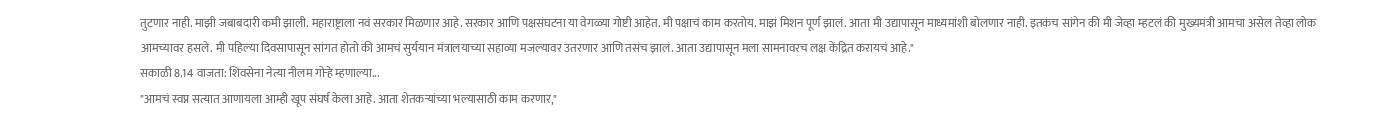तुटणार नाही. माझी जबाबदारी कमी झाली. महाराष्ट्राला नवं सरकार मिळणार आहे. सरकार आणि पक्षसंघटना या वेगळ्या गोष्टी आहेत. मी पक्षाचं काम करतोय. माझं मिशन पूर्ण झालं. आता मी उद्यापासून माध्यमांशी बोलणार नाही. इतकंच सांगेन की मी जेव्हा म्हटलं की मुख्यमंत्री आमचा असेल तेव्हा लोक आमच्यावर हसले. मी पहिल्या दिवसापासून सांगत होतो की आमचं सुर्ययान मंत्रालयाच्या सहाव्या मजल्यावर उतरणार आणि तसंच झालं. आता उद्यापासून मला सामनावरच लक्ष केंद्रित करायचं आहे."
सकाळी 8.14 वाजता: शिवसेना नेत्या नीलम गोऱ्हे म्हणाल्या...
"आमचं स्वप्न सत्यात आणायला आम्ही खूप संघर्ष केला आहे. आता शेतकऱ्यांच्या भल्यासाठी काम करणार,"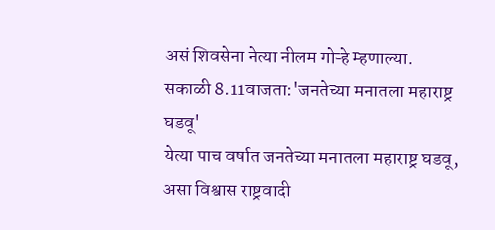असं शिवसेना नेत्या नीलम गोऱ्हे म्हणाल्या.
सकाळी 8.11वाजता:'जनतेच्या मनातला महाराष्ट्र घडवू'
येत्या पाच वर्षात जनतेच्या मनातला महाराष्ट्र घडवू, असा विश्वास राष्ट्रवादी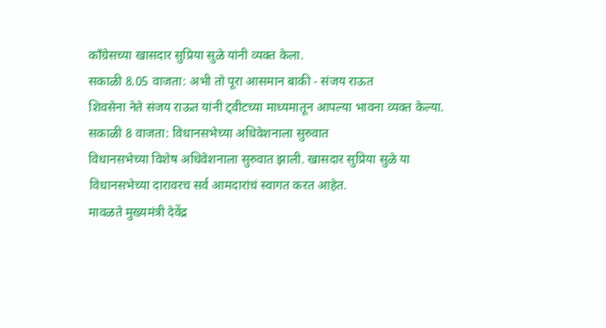काँग्रेसच्या खासदार सुप्रिया सुळे यांनी व्यक्त केला.
सकाळी 8.05 वाजता: अभी तो पूरा आसमान बाकी - संजय राऊत
शिवसेना नेते संजय राऊत यांनी ट्वीटच्या माध्यमातून आपल्या भावना व्यक्त केल्या.
सकाळी 8 वाजता: विधानसभेच्या अधिवेशनाला सुरुवात
विधानसभेच्या विशेष अधिवेशनाला सुरुवात झाली. खासदार सुप्रिया सुळे या विधानसभेच्या दारावरच सर्व आमदारांचं स्वागत करत आहेत.
मावळते मुख्यमंत्री देवेंद्र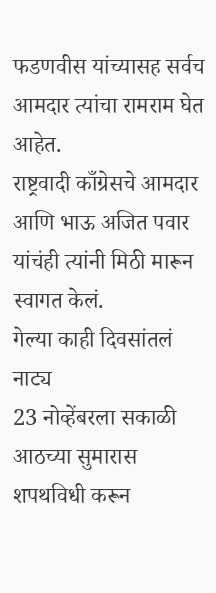फडणवीस यांच्यासह सर्वच आमदार त्यांचा रामराम घेत आहेत.
राष्ट्रवादी काँग्रेसचे आमदार आणि भाऊ अजित पवार यांचंही त्यांनी मिठी मारून स्वागत केलं.
गेल्या काही दिवसांतलं नाट्य
23 नोव्हेंबरला सकाळी आठच्या सुमारास शपथविधी करून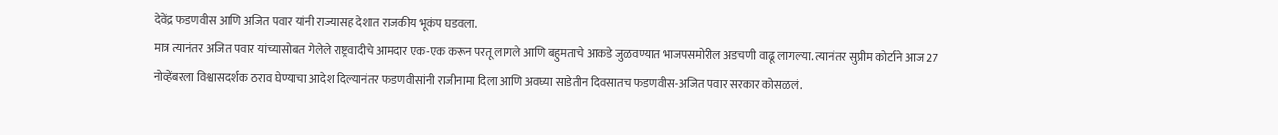देवेंद्र फडणवीस आणि अजित पवार यांनी राज्यासह देशात राजकीय भूकंप घडवला.
मात्र त्यानंतर अजित पवार यांच्यासोबत गेलेले राष्ट्रवादीचे आमदार एक-एक करून परतू लागले आणि बहुमताचे आकडे जुळवण्यात भाजपसमोरील अडचणी वाढू लागल्या. त्यानंतर सुप्रीम कोर्टाने आज 27 नोव्हेंबरला विश्वासदर्शक ठराव घेण्याचा आदेश दिल्यानंतर फडणवीसांनी राजीनामा दिला आणि अवघ्या साडेतीन दिवसातच फडणवीस-अजित पवार सरकार कोसळलं.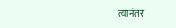त्यानंतर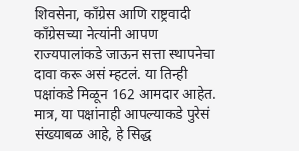शिवसेना, काँग्रेस आणि राष्ट्रवादी काँग्रेसच्या नेत्यांनी आपण राज्यपालांकडे जाऊन सत्ता स्थापनेचा दावा करू असं म्हटलं. या तिन्ही पक्षांकडे मिळून 162 आमदार आहेत. मात्र, या पक्षांनाही आपल्याकडे पुरेसं संख्याबळ आहे, हे सिद्ध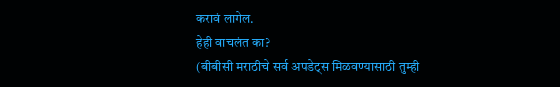करावं लागेल.
हेही वाचलंत का?
(बीबीसी मराठीचे सर्व अपडेट्स मिळवण्यासाठी तुम्ही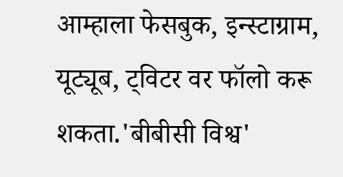आम्हाला फेसबुक, इन्स्टाग्राम, यूट्यूब, ट्विटर वर फॉलो करू शकता.'बीबीसी विश्व'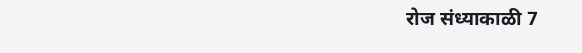रोज संध्याकाळी 7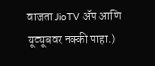वाजता JioTV ॲप आणि यूट्यूबवर नक्की पाहा.)